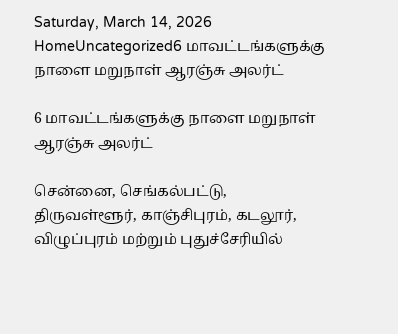Saturday, March 14, 2026
HomeUncategorized6 மாவட்டங்களுக்கு நாளை மறுநாள் ஆரஞ்சு அலர்ட்

6 மாவட்டங்களுக்கு நாளை மறுநாள் ஆரஞ்சு அலர்ட்

சென்னை, செங்கல்பட்டு, திருவள்ளூர், காஞ்சிபுரம், கடலூர், விழுப்புரம் மற்றும் புதுச்சேரியில்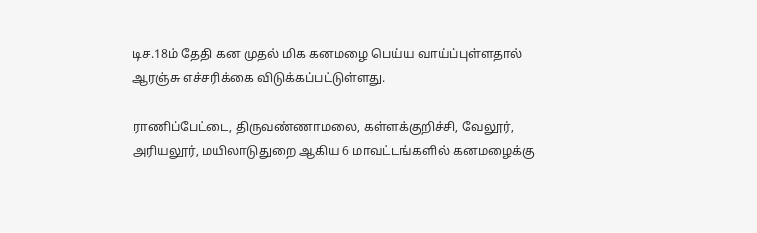டிச.18ம் தேதி கன முதல் மிக கனமழை பெய்ய வாய்ப்புள்ளதால் ஆரஞ்சு எச்சரிக்கை விடுக்கப்பட்டுள்ளது.

ராணிப்பேட்டை, திருவண்ணாமலை, கள்ளக்குறிச்சி, வேலூர், அரியலூர், மயிலாடுதுறை ஆகிய 6 மாவட்டங்களில் கனமழைக்கு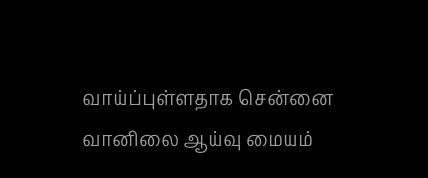வாய்ப்புள்ளதாக சென்னை வானிலை ஆய்வு மையம்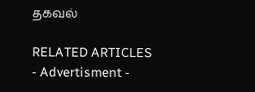தகவல்

RELATED ARTICLES
- Advertisment -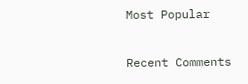Most Popular

Recent Comments